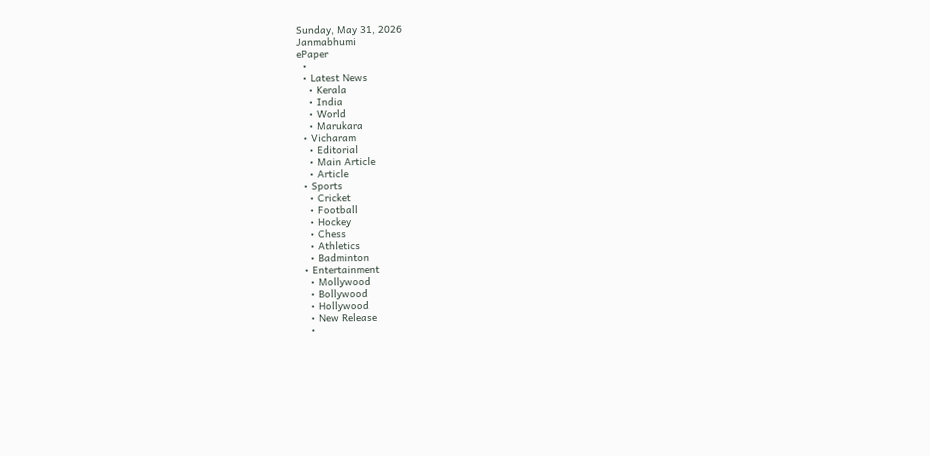Sunday, May 31, 2026
Janmabhumi
ePaper
  •
  • Latest News
    • Kerala
    • India
    • World
    • Marukara
  • Vicharam
    • Editorial
    • Main Article
    • Article
  • Sports
    • Cricket
    • Football
    • Hockey
    • Chess
    • Athletics
    • Badminton
  • Entertainment
    • Mollywood
    • Bollywood
    • Hollywood
    • New Release
    •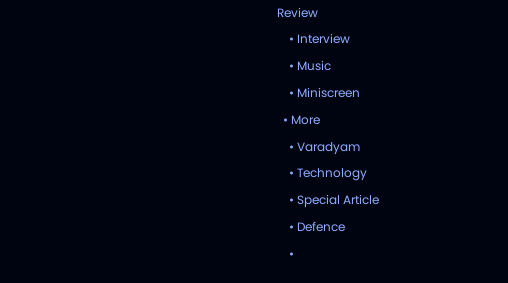Review
    • Interview
    • Music
    • Miniscreen
  • More
    • Varadyam
    • Technology
    • Special Article
    • Defence
    •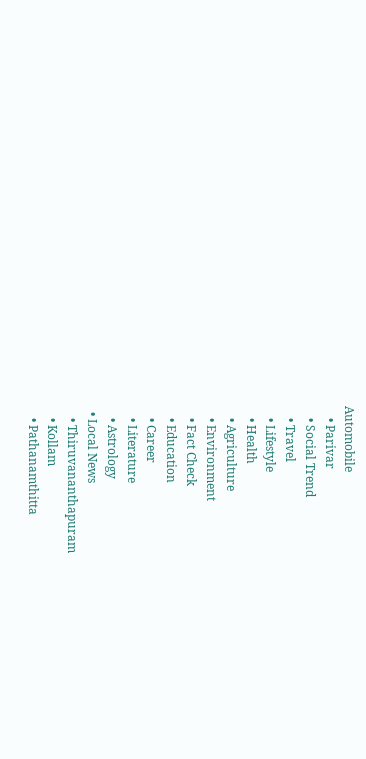Automobile
    • Parivar
    • Social Trend
    • Travel
    • Lifestyle
    • Health
    • Agriculture
    • Environment
    • Fact Check
    • Education
    • Career
    • Literature
    • Astrology
  • Local News
    • Thiruvananthapuram
    • Kollam
    • Pathanamthitta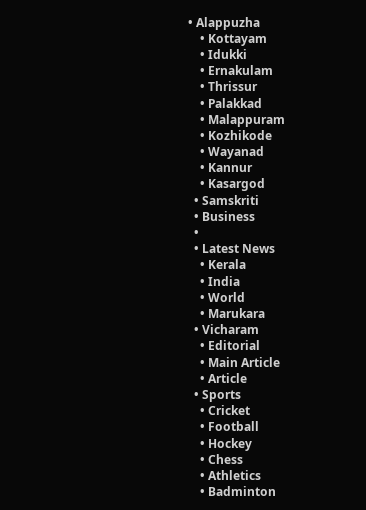• Alappuzha
    • Kottayam
    • Idukki
    • Ernakulam
    • Thrissur
    • Palakkad
    • Malappuram
    • Kozhikode
    • Wayanad
    • Kannur
    • Kasargod
  • Samskriti
  • Business
  •
  • Latest News
    • Kerala
    • India
    • World
    • Marukara
  • Vicharam
    • Editorial
    • Main Article
    • Article
  • Sports
    • Cricket
    • Football
    • Hockey
    • Chess
    • Athletics
    • Badminton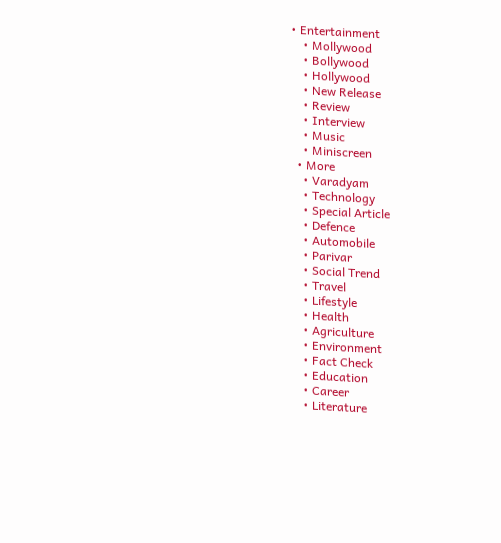• Entertainment
    • Mollywood
    • Bollywood
    • Hollywood
    • New Release
    • Review
    • Interview
    • Music
    • Miniscreen
  • More
    • Varadyam
    • Technology
    • Special Article
    • Defence
    • Automobile
    • Parivar
    • Social Trend
    • Travel
    • Lifestyle
    • Health
    • Agriculture
    • Environment
    • Fact Check
    • Education
    • Career
    • Literature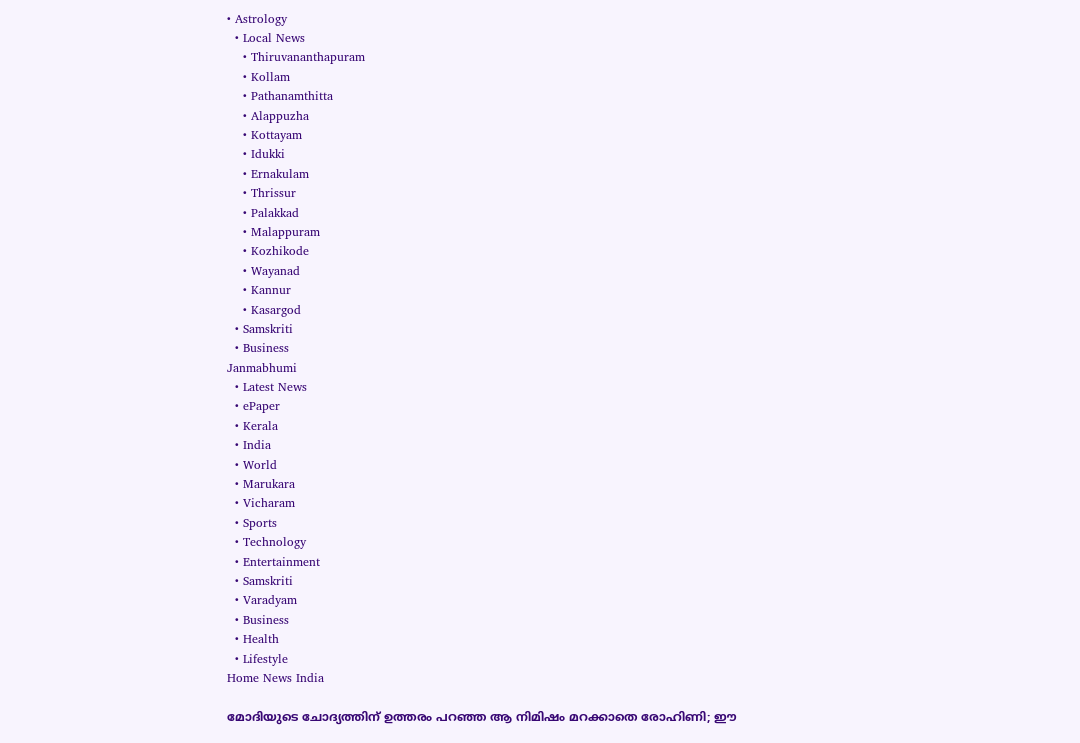• Astrology
  • Local News
    • Thiruvananthapuram
    • Kollam
    • Pathanamthitta
    • Alappuzha
    • Kottayam
    • Idukki
    • Ernakulam
    • Thrissur
    • Palakkad
    • Malappuram
    • Kozhikode
    • Wayanad
    • Kannur
    • Kasargod
  • Samskriti
  • Business
Janmabhumi
  • Latest News
  • ePaper
  • Kerala
  • India
  • World
  • Marukara
  • Vicharam
  • Sports
  • Technology
  • Entertainment
  • Samskriti
  • Varadyam
  • Business
  • Health
  • Lifestyle
Home News India

മോദിയുടെ ചോദ്യത്തിന് ഉത്തരം പറഞ്ഞ ആ നിമിഷം മറക്കാതെ രോഹിണി; ഈ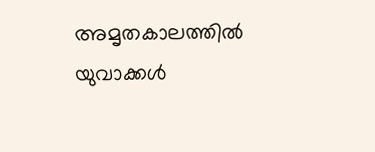അമൃതകാലത്തില്‍ യുവാക്കള്‍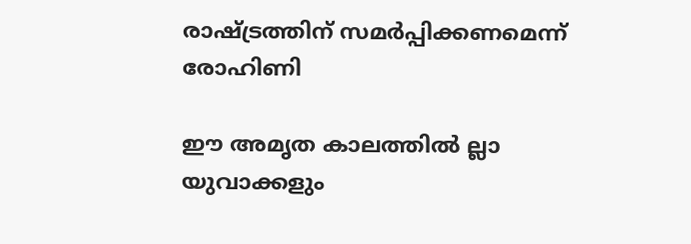രാഷ്‌ട്രത്തിന് സമര്‍പ്പിക്കണമെന്ന് രോഹിണി

ഈ അമൃത കാലത്തില്‍ ല്ലാ യുവാക്കളും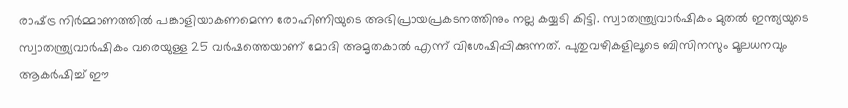രാഷ്‌ട്ര നിര്‍മ്മാണത്തില്‍ പങ്കാളിയാകണമെന്ന രോഹിണിയുടെ അഭിപ്രായപ്രകടനത്തിനും നല്ല കയ്യടി കിട്ടി. സ്വാതന്ത്ര്യവാര്‍ഷികം മുതല്‍ ഇന്ത്യയുടെ സ്വാതന്ത്ര്യവാര്‍ഷികം വരെയുള്ള 25 വര്‍ഷത്തെയാണ് മോദി അമൃതകാല്‍ എന്ന് വിശേഷിപ്പിക്കുന്നത്. പുതുവഴികളിലൂടെ ബിസിനസും മൂലധനവും ആകര്‍ഷിച്ച് ഈ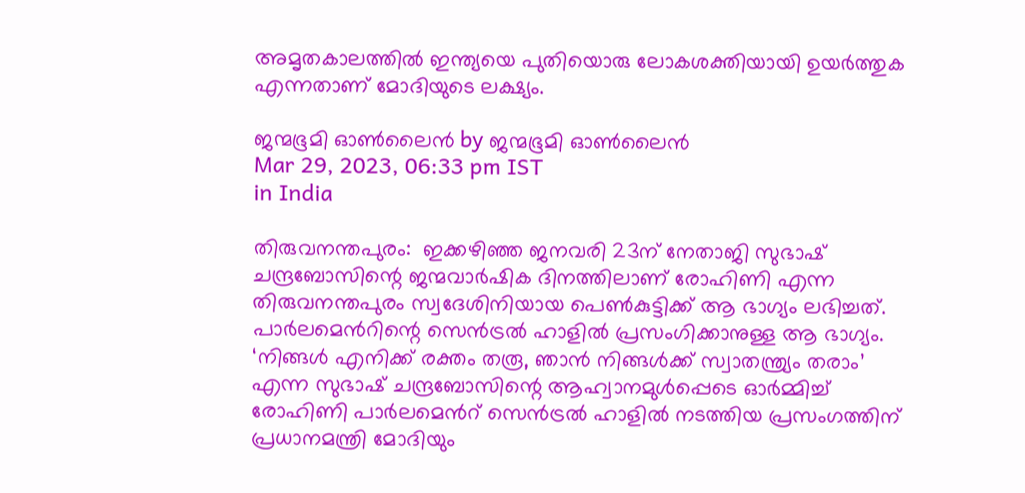അമൃതകാലത്തില്‍ ഇന്ത്യയെ പുതിയൊരു ലോകശക്തിയായി ഉയര്‍ത്തുക എന്നതാണ് മോദിയുടെ ലക്ഷ്യം.

ജന്മഭൂമി ഓണ്‍ലൈന്‍ by ജന്മഭൂമി ഓണ്‍ലൈന്‍
Mar 29, 2023, 06:33 pm IST
in India

തിരുവനന്തപുരം:  ഇക്കഴിഞ്ഞ ജനവരി 23ന് നേതാജി സുഭാഷ് ചന്ദ്രബോസിന്റെ ജന്മവാര്‍ഷിക ദിനത്തിലാണ് രോഹിണി എന്ന തിരുവനന്തപുരം സ്വദേശിനിയായ പെണ്‍കുട്ടിക്ക് ആ ഭാഗ്യം ലഭിച്ചത്. പാര്‍ലമെന്‍റിന്റെ സെന്‍ട്രല്‍ ഹാളില്‍ പ്രസംഗിക്കാനുള്ള ആ ഭാഗ്യം. ‘നിങ്ങള്‍ എനിക്ക് രക്തം തരൂ, ഞാന്‍ നിങ്ങള്‍ക്ക് സ്വാതന്ത്ര്യം തരാം’ എന്ന സുഭാഷ് ചന്ദ്രബോസിന്റെ ആഹ്വാനമുള്‍പ്പെടെ ഓര്‍മ്മിച്ച് രോഹിണി പാര്‍ലമെന്‍റ് സെന്‍ട്രല്‍ ഹാളില്‍ നടത്തിയ പ്രസംഗത്തിന് പ്രധാനമന്ത്രി മോദിയും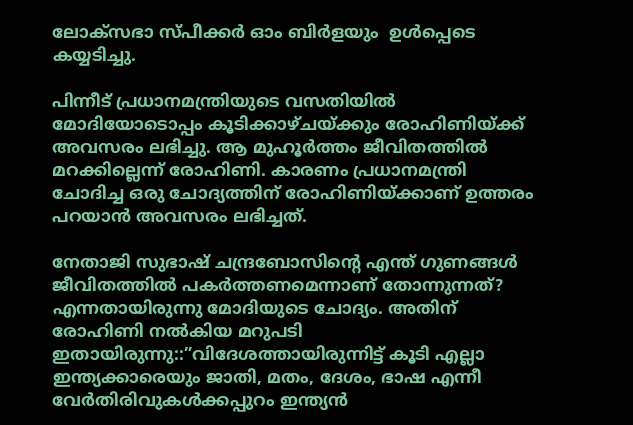ലോക്സഭാ സ്പീക്കര്‍ ഓം ബിര്‍ളയും  ഉള്‍പ്പെടെ കയ്യടിച്ചു.

പിന്നീട് പ്രധാനമന്ത്രിയുടെ വസതിയില്‍ മോദിയോടൊപ്പം കൂടിക്കാഴ്ചയ്‌ക്കും രോഹിണിയ്‌ക്ക് അവസരം ലഭിച്ചു. ആ മുഹൂര്‍ത്തം ജീവിതത്തില്‍ മറക്കില്ലെന്ന് രോഹിണി. കാരണം പ്രധാനമന്ത്രി ചോദിച്ച ഒരു ചോദ്യത്തിന് രോഹിണിയ്‌ക്കാണ് ഉത്തരം പറയാന്‍ അവസരം ലഭിച്ചത്.

നേതാജി സുഭാഷ് ചന്ദ്രബോസിന്റെ എന്ത് ഗുണങ്ങള്‍ ജീവിതത്തില്‍ പകര്‍ത്തണമെന്നാണ് തോന്നുന്നത്? എന്നതായിരുന്നു മോദിയുടെ ചോദ്യം. അതിന് രോഹിണി നല്‍കിയ മറുപടി ഇതായിരുന്നു::”വിദേശത്തായിരുന്നിട്ട് കൂടി എല്ലാ ഇന്ത്യക്കാരെയും ജാതി, മതം, ദേശം, ഭാഷ എന്നീ വേര്‍തിരിവുകള്‍ക്കപ്പുറം ഇന്ത്യന്‍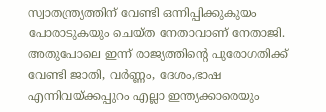സ്വാതന്ത്ര്യത്തിന് വേണ്ടി ഒന്നിപ്പിക്കുകുയം പോരാടുകയും ചെയ്ത നേതാവാണ് നേതാജി. അതുപോലെ ഇന്ന് രാജ്യത്തിന്റെ പുരോഗതിക്ക് വേണ്ടി ജാതി, വര്‍ണ്ണം, ദേശം,ഭാഷ എന്നിവയ്‌ക്കപ്പുറം എല്ലാ ഇന്ത്യക്കാരെയും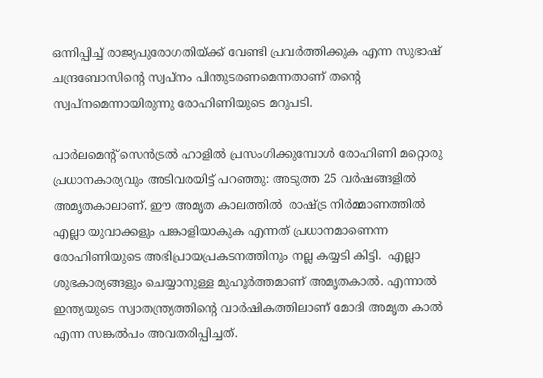ഒന്നിപ്പിച്ച് രാജ്യപുരോഗതിയ്‌ക്ക് വേണ്ടി പ്രവര്‍ത്തിക്കുക എന്ന സുഭാഷ് ചന്ദ്രബോസിന്റെ സ്വപ്നം പിന്തുടരണമെന്നതാണ് തന്റെ സ്വപ്നമെന്നായിരുന്നു രോഹിണിയുടെ മറുപടി.

പാര്‍ലമെന്‍റ് സെന്‍ട്രല്‍ ഹാളില്‍ പ്രസംഗിക്കുമ്പോള്‍ രോഹിണി മറ്റൊരു പ്രധാനകാര്യവും അടിവരയിട്ട് പറഞ്ഞു: അടുത്ത 25 വര്‍ഷങ്ങളില്‍ അമൃതകാലാണ്. ഈ അമൃത കാലത്തില്‍  രാഷ്‌ട്ര നിര്‍മ്മാണത്തില്‍ എല്ലാ യുവാക്കളും പങ്കാളിയാകുക എന്നത് പ്രധാനമാണെന്ന രോഹിണിയുടെ അഭിപ്രായപ്രകടനത്തിനും നല്ല കയ്യടി കിട്ടി.  എല്ലാ ശുഭകാര്യങ്ങളും ചെയ്യാനുള്ള മുഹൂര്‍ത്തമാണ് അമൃതകാല്‍. എന്നാല്‍ ഇന്ത്യയുടെ സ്വാതന്ത്ര്യത്തിന്റെ വാര്‍ഷികത്തിലാണ് മോദി അമൃത കാല്‍ എന്ന സങ്കല്‍പം അവതരിപ്പിച്ചത്.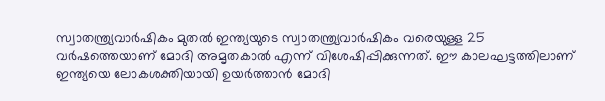സ്വാതന്ത്ര്യവാര്‍ഷികം മുതല്‍ ഇന്ത്യയുടെ സ്വാതന്ത്ര്യവാര്‍ഷികം വരെയുള്ള 25 വര്‍ഷത്തെയാണ് മോദി അമൃതകാല്‍ എന്ന് വിശേഷിപ്പിക്കുന്നത്. ഈ കാലഘട്ടത്തിലാണ് ഇന്ത്യയെ ലോകശക്തിയായി ഉയര്‍ത്താന്‍ മോദി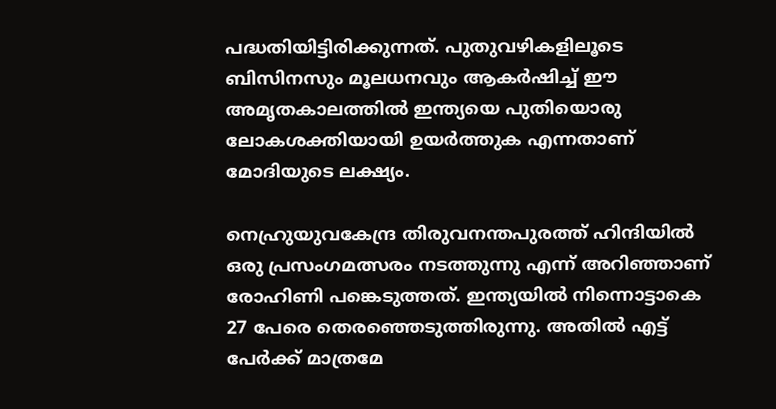പദ്ധതിയിട്ടിരിക്കുന്നത്. പുതുവഴികളിലൂടെ ബിസിനസും മൂലധനവും ആകര്‍ഷിച്ച് ഈ അമൃതകാലത്തില്‍ ഇന്ത്യയെ പുതിയൊരു ലോകശക്തിയായി ഉയര്‍ത്തുക എന്നതാണ് മോദിയുടെ ലക്ഷ്യം.

നെഹ്രുയുവകേന്ദ്ര തിരുവനന്തപുരത്ത് ഹിന്ദിയില്‍ ഒരു പ്രസംഗമത്സരം നടത്തുന്നു എന്ന് അറിഞ്ഞാണ് രോഹിണി പങ്കെടുത്തത്. ഇന്ത്യയില്‍ നിന്നൊട്ടാകെ 27 പേരെ തെരഞ്ഞെടുത്തിരുന്നു. അതില്‍ എട്ട് പേര്‍ക്ക് മാത്രമേ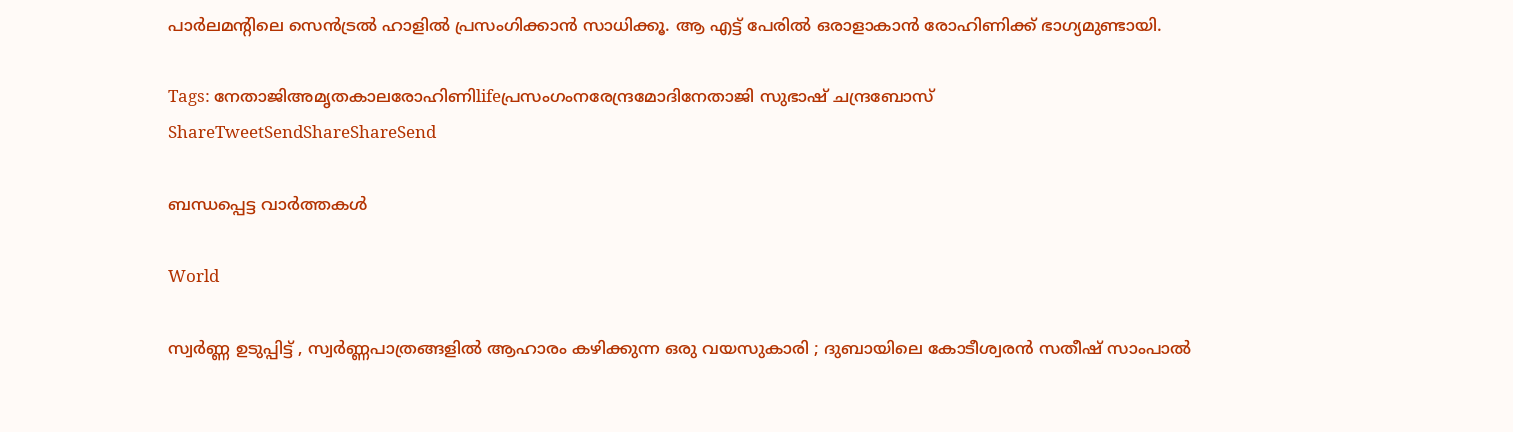പാര്‍ലമന്‍റിലെ സെന്‍ട്രല്‍ ഹാളില്‍ പ്രസംഗിക്കാന്‍ സാധിക്കൂ. ആ എട്ട് പേരില്‍ ഒരാളാകാന്‍ രോഹിണിക്ക് ഭാഗ്യമുണ്ടായി.

Tags: നേതാജിഅമൃതകാലരോഹിണിlifeപ്രസംഗംനരേന്ദ്രമോദിനേതാജി സുഭാഷ് ചന്ദ്രബോസ്
ShareTweetSendShareShareSend

ബന്ധപ്പെട്ട വാര്‍ത്തകള്‍

World

സ്വർണ്ണ ഉടുപ്പിട്ട് , സ്വർണ്ണപാത്രങ്ങളിൽ ആഹാരം കഴിക്കുന്ന ഒരു വയസുകാരി ; ദുബായിലെ കോടീശ്വരൻ സതീഷ് സാംപാൽ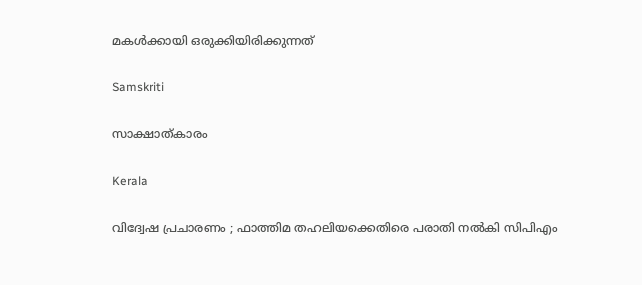മകൾക്കായി ഒരുക്കിയിരിക്കുന്നത്

Samskriti

സാക്ഷാത്കാരം

Kerala

വിദ്വേഷ പ്രചാരണം ; ഫാത്തിമ തഹലിയക്കെതിരെ പരാതി നല്‍കി സിപിഎം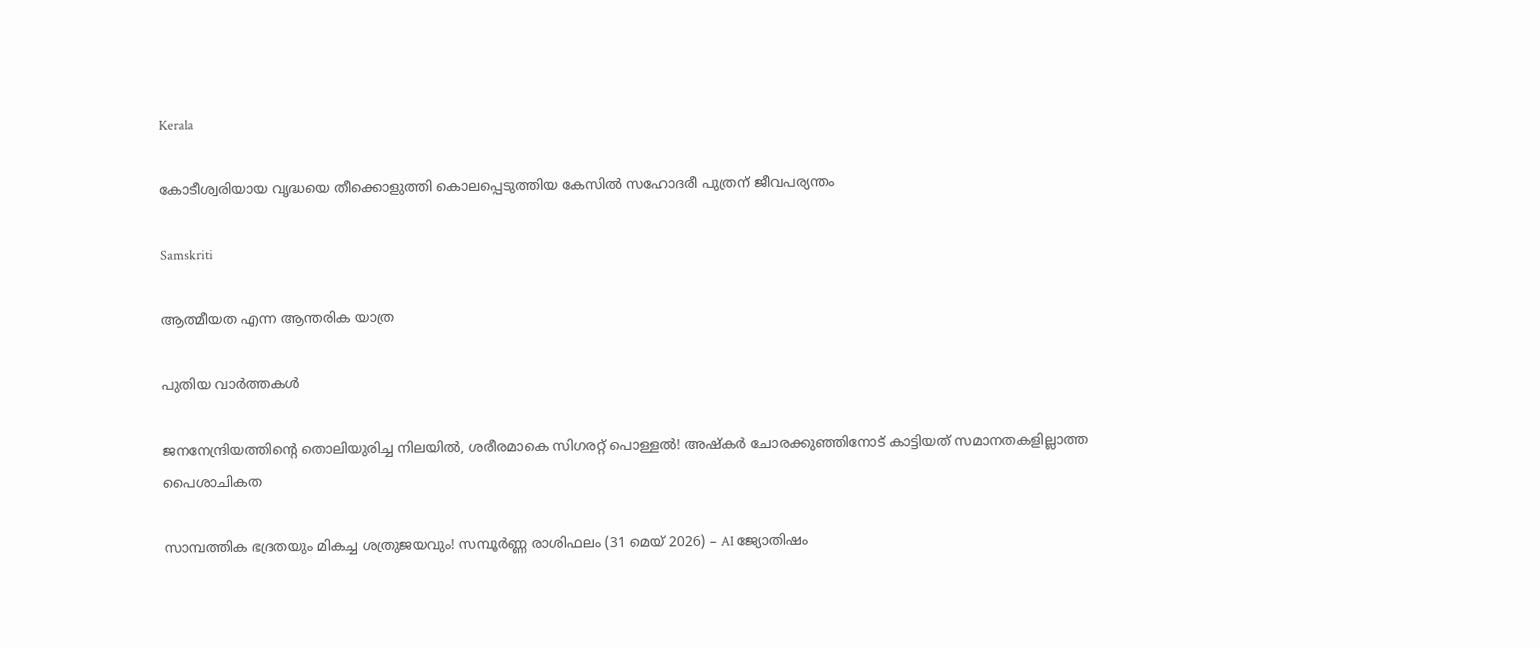Kerala

കോടീശ്വരിയായ വൃദ്ധയെ തീക്കൊളുത്തി കൊലപ്പെടുത്തിയ കേസില്‍ സഹോദരീ പുത്രന് ജീവപര്യന്തം

Samskriti

ആത്മീയത എന്ന ആന്തരിക യാത്ര

പുതിയ വാര്‍ത്തകള്‍

ജനനേന്ദ്രിയത്തിന്റെ തൊലിയുരിച്ച നിലയിൽ, ശരീരമാകെ സിഗരറ്റ് പൊള്ളൽ! അഷ്‌കർ ചോരക്കുഞ്ഞിനോട് കാട്ടിയത് സമാനതകളില്ലാത്ത പൈശാചികത

സാമ്പത്തിക ഭദ്രതയും മികച്ച ശത്രുജയവും! സമ്പൂർണ്ണ രാശിഫലം (31 മെയ് 2026) – AI ജ്യോതിഷം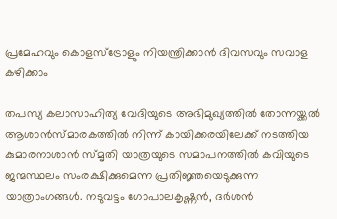പ്രമേഹവും കൊളസ്ട്രോളും നിയന്ത്രിക്കാൻ ദിവസവും സവാള കഴിക്കാം

തപസ്യ കലാസാഹിത്യ വേദിയുടെ അഭിമുഖ്യത്തില്‍ തോന്നയ്ക്കല്‍ ആശാന്‍സ്മാരകത്തില്‍ നിന്ന് കായിക്കരയിലേക്ക് നടത്തിയ കുമാരനാശാന്‍ സ്മൃതി യാത്രയുടെ സമാപനത്തില്‍ കവിയുടെ ജന്മസ്ഥലം സംരക്ഷിക്കുമെന്ന പ്രതിജ്ഞയെടുക്കുന്ന യാത്രാംഗങ്ങള്‍. നടുവട്ടം ഗോപാലകൃഷ്ണന്‍, ദര്‍ശന്‍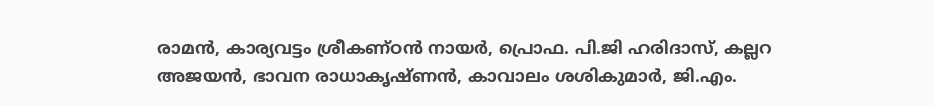രാമന്‍, കാര്യവട്ടം ശ്രീകണ്ഠന്‍ നായര്‍, പ്രൊഫ. പി.ജി ഹരിദാസ്, കല്ലറ അജയന്‍, ഭാവന രാധാകൃഷ്ണന്‍, കാവാലം ശശികുമാര്‍, ജി.എം.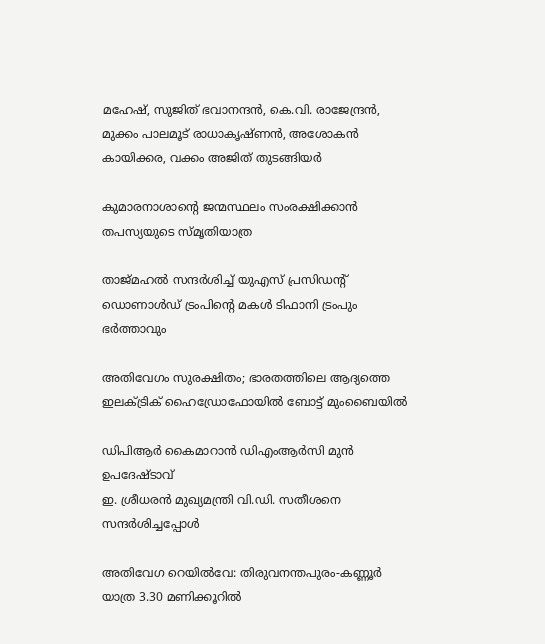മഹേഷ്, സുജിത് ഭവാനന്ദന്‍, കെ.വി. രാജേന്ദ്രന്‍,
മുക്കം പാലമൂട് രാധാകൃഷ്ണന്‍, അശോകന്‍ കായിക്കര, വക്കം അജിത് തുടങ്ങിയര്‍

കുമാരനാശാന്റെ ജന്മസ്ഥലം സംരക്ഷിക്കാന്‍ തപസ്യയുടെ സ്മൃതിയാത്ര

താജ്‌മഹൽ സന്ദർശിച്ച് യുഎസ് പ്രസിഡൻ്റ് ഡൊണാൾഡ് ട്രംപിന്റെ മകൾ ടിഫാനി ട്രംപും ഭർത്താവും

അതിവേഗം സുരക്ഷിതം; ഭാരതത്തിലെ ആദ്യത്തെ ഇലക്ട്രിക് ഹൈഡ്രോഫോയില്‍ ബോട്ട് മുംബൈയില്‍

ഡിപിആര്‍ കൈമാറാന്‍ ഡിഎംആര്‍സി മുന്‍ ഉപദേഷ്ടാവ്
ഇ. ശ്രീധരന്‍ മുഖ്യമന്ത്രി വി.ഡി. സതീശനെ സന്ദര്‍ശിച്ചപ്പോള്‍

അതിവേഗ റെയില്‍വേ: തിരുവനന്തപുരം-കണ്ണൂര്‍ യാത്ര 3.30 മണിക്കൂറില്‍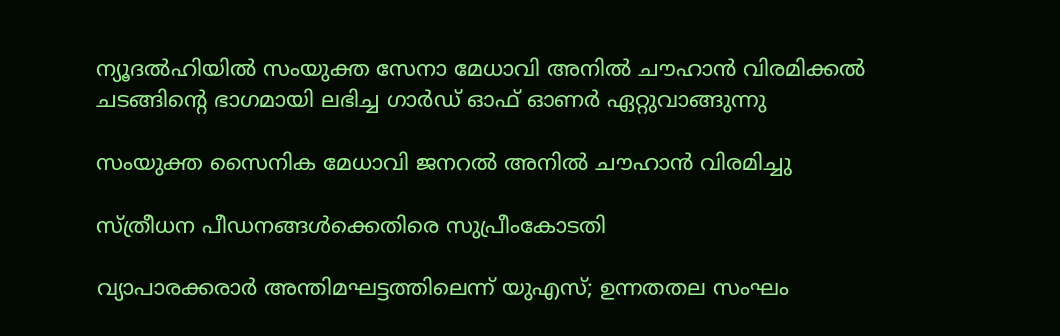ന്യൂദല്‍ഹിയില്‍ സംയുക്ത സേനാ മേധാവി അനില്‍ ചൗഹാന്‍ വിരമിക്കല്‍ ചടങ്ങിന്റെ ഭാഗമായി ലഭിച്ച ഗാര്‍ഡ് ഓഫ് ഓണര്‍ ഏറ്റുവാങ്ങുന്നു

സംയുക്ത സൈനിക മേധാവി ജനറല്‍ അനില്‍ ചൗഹാന്‍ വിരമിച്ചു

സ്ത്രീധന പീഡനങ്ങള്‍ക്കെതിരെ സുപ്രീംകോടതി

വ്യാപാരക്കരാര്‍ അന്തിമഘട്ടത്തിലെന്ന് യുഎസ്; ഉന്നതതല സംഘം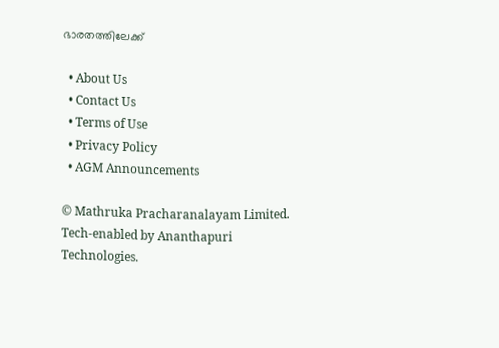ഭാരതത്തിലേക്ക്

  • About Us
  • Contact Us
  • Terms of Use
  • Privacy Policy
  • AGM Announcements

© Mathruka Pracharanalayam Limited.
Tech-enabled by Ananthapuri Technologies.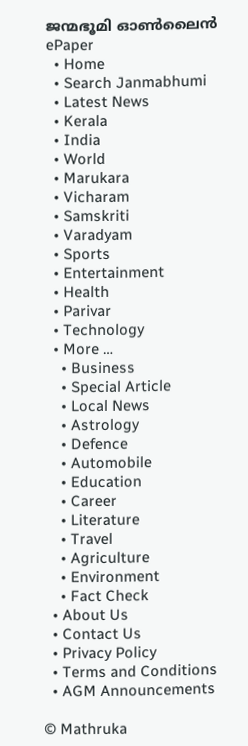ജന്മഭൂമി ഓണ്‍ലൈന്‍
ePaper
  • Home
  • Search Janmabhumi
  • Latest News
  • Kerala
  • India
  • World
  • Marukara
  • Vicharam
  • Samskriti
  • Varadyam
  • Sports
  • Entertainment
  • Health
  • Parivar
  • Technology
  • More …
    • Business
    • Special Article
    • Local News
    • Astrology
    • Defence
    • Automobile
    • Education
    • Career
    • Literature
    • Travel
    • Agriculture
    • Environment
    • Fact Check
  • About Us
  • Contact Us
  • Privacy Policy
  • Terms and Conditions
  • AGM Announcements

© Mathruka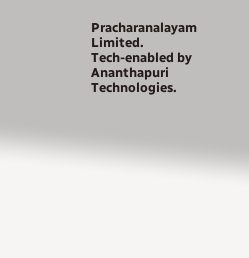Pracharanalayam Limited.
Tech-enabled by Ananthapuri Technologies.